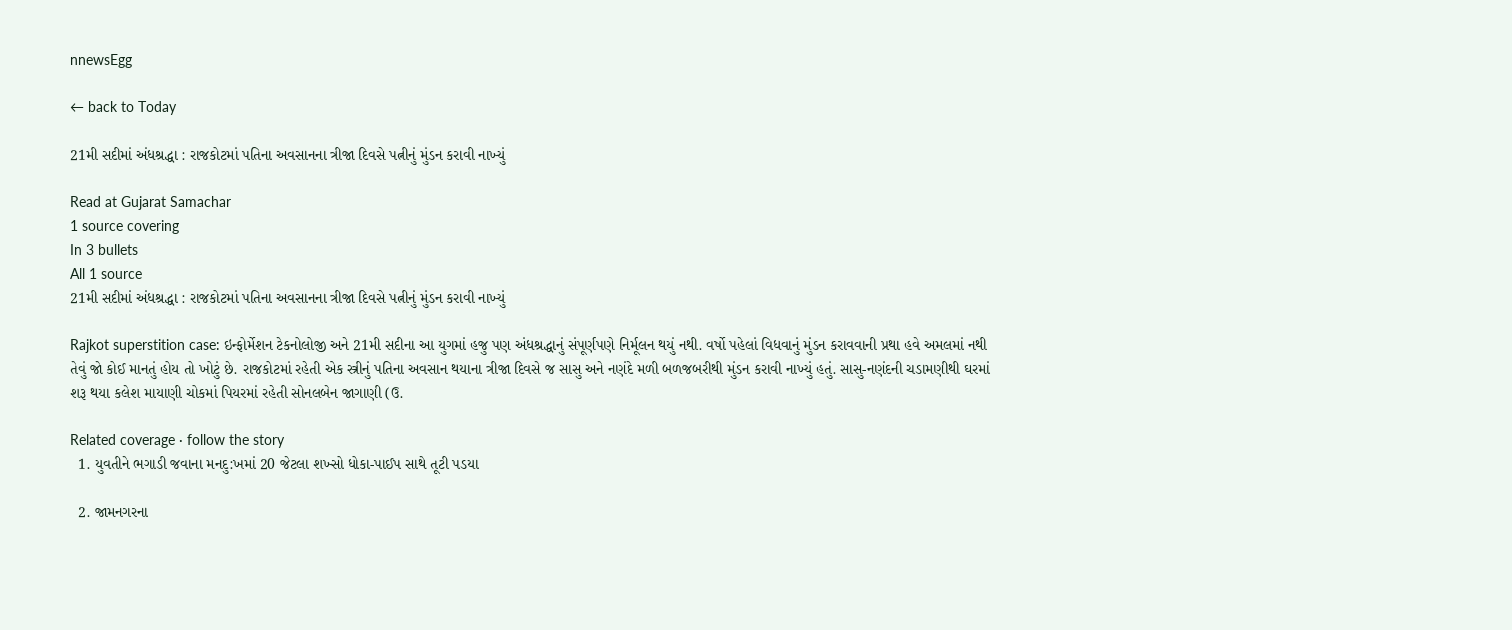nnewsEgg

← back to Today

21મી સદીમાં અંધશ્રદ્ધા : રાજકોટમાં પતિના અવસાનના ત્રીજા દિવસે પત્નીનું મુંડન કરાવી નાખ્યું

Read at Gujarat Samachar
1 source covering
In 3 bullets
All 1 source
21મી સદીમાં અંધશ્રદ્ધા : રાજકોટમાં પતિના અવસાનના ત્રીજા દિવસે પત્નીનું મુંડન કરાવી નાખ્યું

Rajkot superstition case: ઇન્ફોર્મેશન ટેકનોલોજી અને 21મી સદીના આ યુગમાં હજુ પણ અંધશ્રદ્ધાનું સંપૂર્ણપણે નિર્મૂલન થયું નથી. વર્ષો પહેલાં વિધવાનું મુંડન કરાવવાની પ્રથા હવે અમલમાં નથી તેવું જો કોઈ માનતું હોય તો ખોટું છે. રાજકોટમાં રહેતી એક સ્ત્રીનું પતિના અવસાન થયાના ત્રીજા દિવસે જ સાસુ અને નણંદે મળી બળજબરીથી મુંડન કરાવી નાખ્યું હતું. સાસુ-નણંદની ચડામણીથી ઘરમાં શરૂ થયા કલેશ માયાણી ચોકમાં પિયરમાં રહેતી સોનલબેન જાગાણી (ઉ.

Related coverage · follow the story
  1. યુવતીને ભગાડી જવાના મનદુ:ખમાં 20 જેટલા શખ્સો ધોકા-પાઈપ સાથે તૂટી પડયા

  2. જામનગરના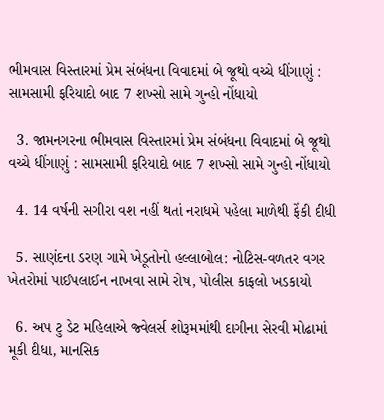ભીમવાસ વિસ્તારમાં પ્રેમ સંબંધના વિવાદમાં બે જૂથો વચ્ચે ધીંગાણું : સામસામી ફરિયાદો બાદ 7 શખ્સો સામે ગુન્હો નોંધાયો

  3. જામનગરના ભીમવાસ વિસ્તારમાં પ્રેમ સંબંધના વિવાદમાં બે જૂથો વચ્ચે ધીંગાણું : સામસામી ફરિયાદો બાદ 7 શખ્સો સામે ગુન્હો નોંધાયો

  4. 14 વર્ષની સગીરા વશ નહીં થતાં નરાધમે પહેલા માળેથી ફેંકી દીધી

  5. સાણંદના ડરણ ગામે ખેડૂતોનો હલ્લાબોલ: નોટિસ-વળતર વગર ખેતરોમાં પાઈપલાઈન નાખવા સામે રોષ, પોલીસ કાફલો ખડકાયો

  6. અપ ટુ ડેટ મહિલાએ જ્વેલર્સ શોરૂમમાંથી દાગીના સેરવી મોઢામાં મૂકી દીધા, માનસિક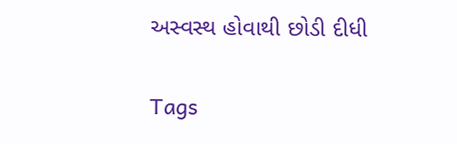અસ્વસ્થ હોવાથી છોડી દીધી

Tags